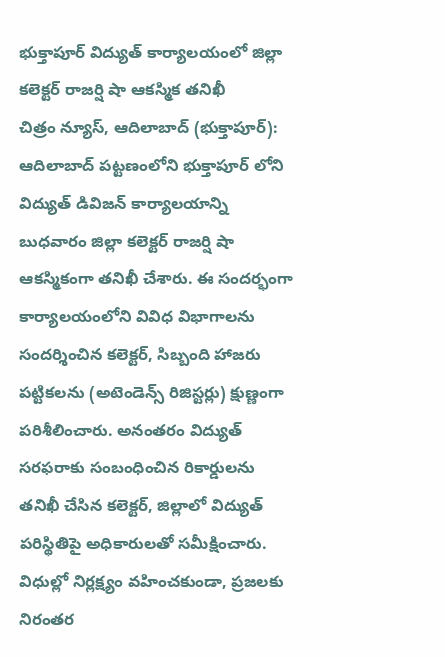భుక్తాపూర్ విద్యుత్ కార్యాలయంలో జిల్లా కలెక్టర్ రాజర్షి షా ఆకస్మిక తనిఖీ
చిత్రం న్యూస్, ఆదిలాబాద్ (భుక్తాపూర్): ఆదిలాబాద్ పట్టణంలోని భుక్తాపూర్ లోని విద్యుత్ డివిజన్ కార్యాలయాన్ని బుధవారం జిల్లా కలెక్టర్ రాజర్షి షా ఆకస్మికంగా తనిఖీ చేశారు. ఈ సందర్భంగా కార్యాలయంలోని వివిధ విభాగాలను సందర్శించిన కలెక్టర్, సిబ్బంది హాజరు పట్టికలను (అటెండెన్స్ రిజిస్టర్లు) క్షుణ్ణంగా పరిశీలించారు. అనంతరం విద్యుత్ సరఫరాకు సంబంధించిన రికార్డులను తనిఖీ చేసిన కలెక్టర్, జిల్లాలో విద్యుత్ పరిస్థితిపై అధికారులతో సమీక్షించారు. విధుల్లో నిర్లక్ష్యం వహించకుండా, ప్రజలకు నిరంతర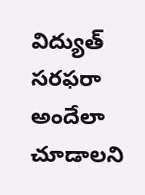విద్యుత్ సరఫరా అందేలా చూడాలని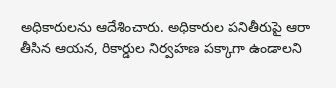అధికారులను ఆదేశించారు. అధికారుల పనితీరుపై ఆరా తీసిన ఆయన, రికార్డుల నిర్వహణ పక్కాగా ఉండాలని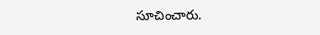సూచించారు.